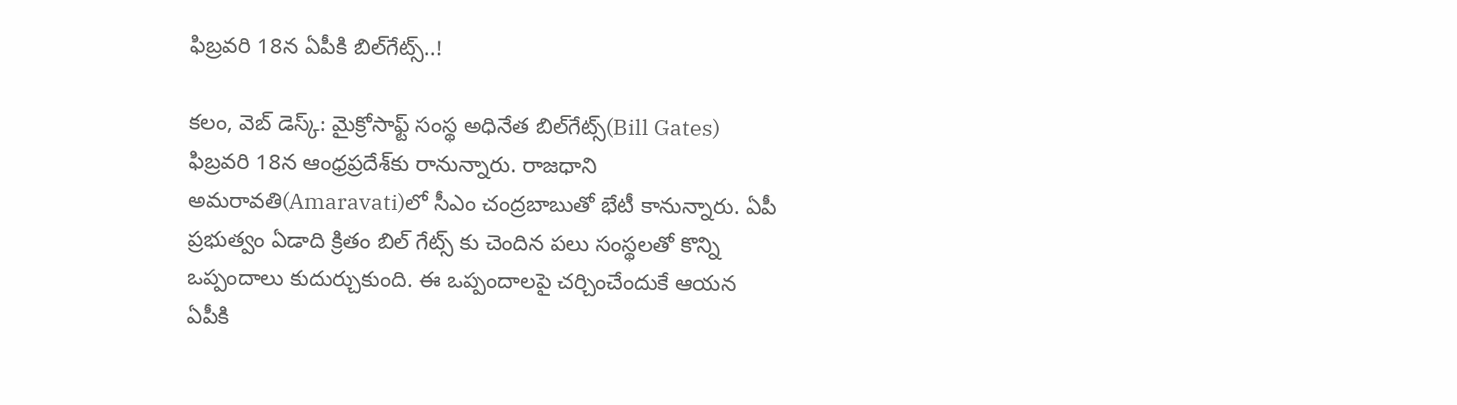ఫిబ్ర‌వ‌రి 18న ఏపీకి బిల్‌గేట్స్..!

క‌లం, వెబ్ డెస్క్‌: మైక్రోసాఫ్ట్ సంస్థ అధినేత బిల్‌గేట్స్(Bill Gates) ఫిబ్ర‌వ‌రి 18న ఆంధ్ర‌ప్ర‌దేశ్‌కు రానున్నారు. రాజ‌ధాని అమ‌రావ‌తి(Amaravati)లో సీఎం చంద్ర‌బాబుతో భేటీ కానున్నారు. ఏపీ ప్ర‌భుత్వం ఏడాది క్రితం బిల్ గేట్స్ కు చెందిన ప‌లు సంస్థ‌ల‌తో కొన్ని ఒప్పందాలు కుదుర్చుకుంది. ఈ ఒప్పందాల‌పై చ‌ర్చించేందుకే ఆయ‌న ఏపీకి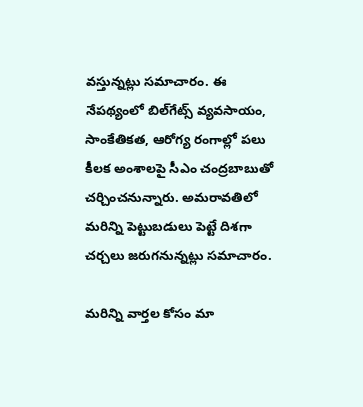వ‌స్తున్న‌ట్లు స‌మాచారం. ఈ నేప‌థ్యంలో బిల్‌గేట్స్ వ్య‌వ‌సాయం, సాంకేతిక‌త‌, ఆరోగ్య రంగాల్లో ప‌లు కీల‌క అంశాల‌పై సీఎం చంద్ర‌బాబుతో చ‌ర్చించ‌నున్నారు. అమ‌రావ‌తిలో మ‌రిన్ని పెట్టుబ‌డులు పెట్టే దిశ‌గా చ‌ర్చ‌లు జ‌రుగ‌నున్న‌ట్లు స‌మాచారం.

మ‌రిన్ని వార్త‌ల కోసం మా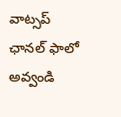వాట్స‌ప్ ఛాన‌ల్ ఫాలో అవ్వండి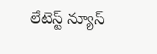లేటెస్ట్ న్యూస్‌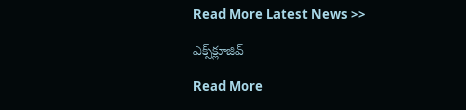Read More Latest News >>

ఎక్స్‌క్లూజివ్‌

Read More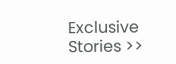Exclusive Stories >>